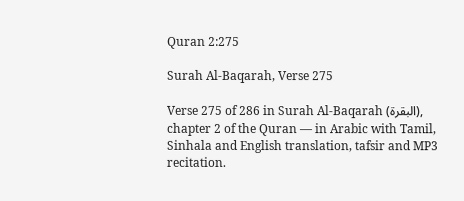Quran 2:275

Surah Al-Baqarah, Verse 275

Verse 275 of 286 in Surah Al-Baqarah (البقرة), chapter 2 of the Quran — in Arabic with Tamil, Sinhala and English translation, tafsir and MP3 recitation.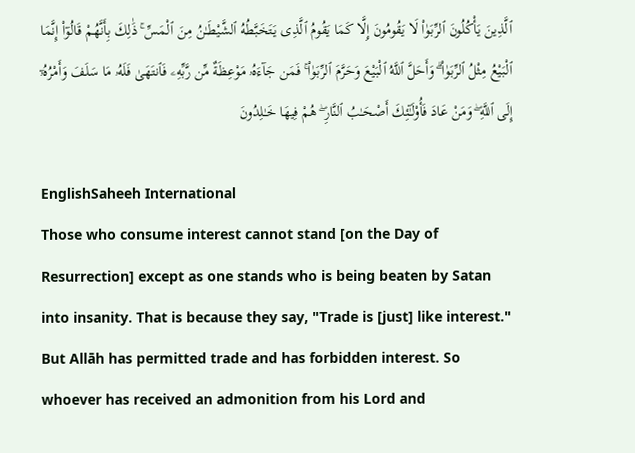ٱلَّذِينَ يَأْكُلُونَ ٱلرِّبَوٰا۟ لَا يَقُومُونَ إِلَّا كَمَا يَقُومُ ٱلَّذِى يَتَخَبَّطُهُ ٱلشَّيْطَـٰنُ مِنَ ٱلْمَسِّ ۚ ذَٰلِكَ بِأَنَّهُمْ قَالُوٓا۟ إِنَّمَا ٱلْبَيْعُ مِثْلُ ٱلرِّبَوٰا۟ ۗ وَأَحَلَّ ٱللَّهُ ٱلْبَيْعَ وَحَرَّمَ ٱلرِّبَوٰا۟ ۚ فَمَن جَآءَهُۥ مَوْعِظَةٌ مِّن رَّبِّهِۦ فَٱنتَهَىٰ فَلَهُۥ مَا سَلَفَ وَأَمْرُهُۥٓ إِلَى ٱللَّهِ ۖ وَمَنْ عَادَ فَأُو۟لَـٰٓئِكَ أَصْحَـٰبُ ٱلنَّارِ ۖ هُمْ فِيهَا خَـٰلِدُونَ

EnglishSaheeh International
Those who consume interest cannot stand [on the Day of Resurrection] except as one stands who is being beaten by Satan into insanity. That is because they say, "Trade is [just] like interest." But Allāh has permitted trade and has forbidden interest. So whoever has received an admonition from his Lord and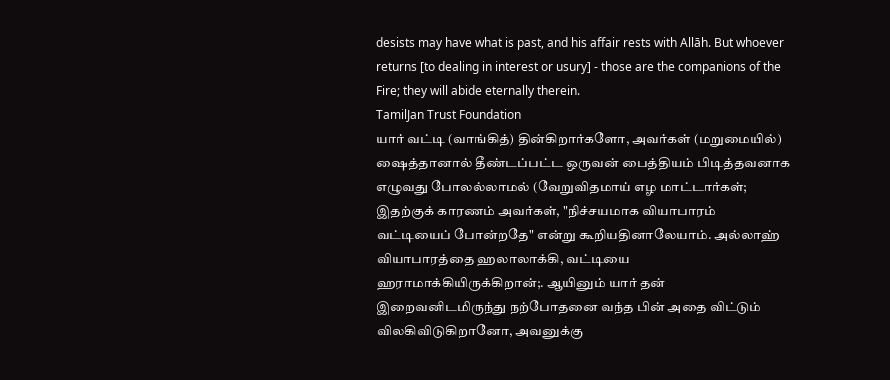desists may have what is past, and his affair rests with Allāh. But whoever returns [to dealing in interest or usury] - those are the companions of the Fire; they will abide eternally therein.
TamilJan Trust Foundation
யார் வட்டி (வாங்கித்) தின்கிறார்களோ, அவர்கள் (மறுமையில்) ஷைத்தானால் தீண்டப்பட்ட ஒருவன் பைத்தியம் பிடித்தவனாக எழுவது போலல்லாமல் (வேறுவிதமாய் எழ மாட்டார்கள்; இதற்குக் காரணம் அவர்கள், "நிச்சயமாக வியாபாரம் வட்டியைப் போன்றதே" என்று கூறியதினாலேயாம். அல்லாஹ் வியாபாரத்தை ஹலாலாக்கி, வட்டியை ஹராமாக்கியிருக்கிறான்;. ஆயினும் யார் தன் இறைவனிடமிருந்து நற்போதனை வந்த பின் அதை விட்டும் விலகிவிடுகிறானோ, அவனுக்கு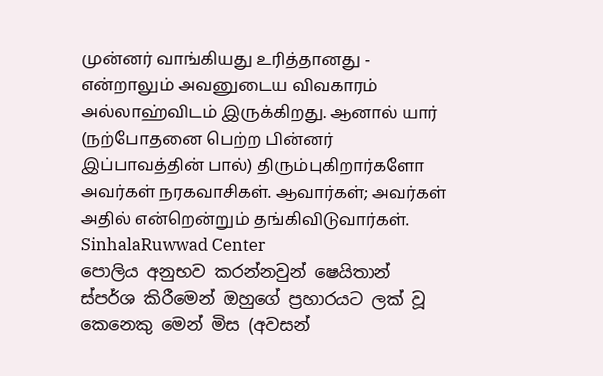முன்னர் வாங்கியது உரித்தானது - என்றாலும் அவனுடைய விவகாரம் அல்லாஹ்விடம் இருக்கிறது. ஆனால் யார் (நற்போதனை பெற்ற பின்னர் இப்பாவத்தின் பால்) திரும்புகிறார்களோ அவர்கள் நரகவாசிகள். ஆவார்கள்; அவர்கள் அதில் என்றென்றும் தங்கிவிடுவார்கள்.
SinhalaRuwwad Center
පොලිය අනුභව කරන්නවුන් ෂෙයිතාන් ස්පර්ශ කිරීමෙන් ඔහුගේ ප්‍රහාරයට ලක් වූ කෙනෙකු මෙන් මිස (අවසන්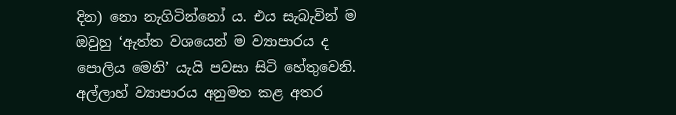දින) නො නැගිටින්නෝ ය. එය සැබැවින් ම ඔවුහු ‘ඇත්ත වශයෙන් ම ව්‍යාපාරය ද පොලිය මෙනි’ යැයි පවසා සිටි හේතුවෙනි. අල්ලාහ් ව්‍යාපාරය අනුමත කළ අතර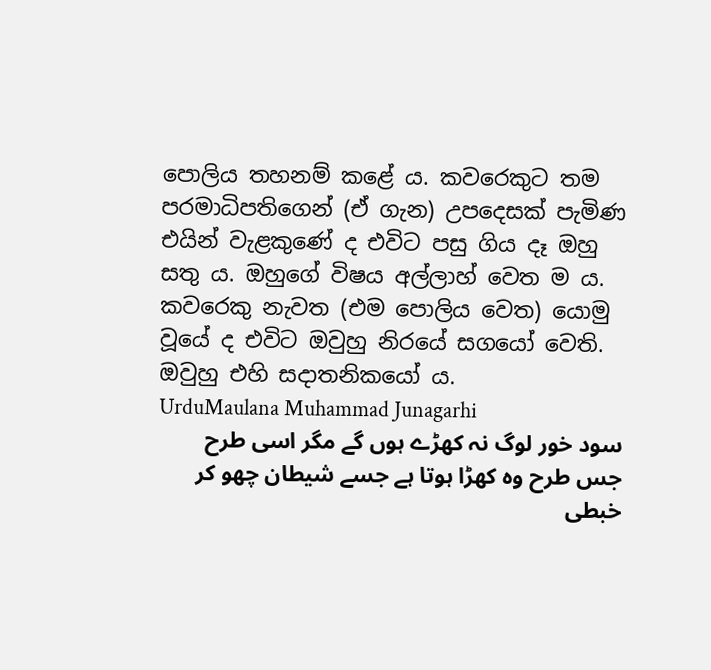පොලිය තහනම් කළේ ය. කවරෙකුට තම පරමාධිපතිගෙන් (ඒ ගැන) උපදෙසක් පැමිණ එයින් වැළකුණේ ද එවිට පසු ගිය දෑ ඔහු සතු ය. ඔහුගේ විෂය අල්ලාහ් වෙත ම ය. කවරෙකු නැවත (එම පොලිය වෙත) යොමු වූයේ ද එවිට ඔවුහු නිරයේ සගයෝ වෙති. ඔවුහු එහි සදාතනිකයෝ ය.
UrduMaulana Muhammad Junagarhi
سود خور لوگ نہ کھڑے ہوں گے مگر اسی طرح جس طرح وہ کھڑا ہوتا ہے جسے شیطان چھو کر خبطی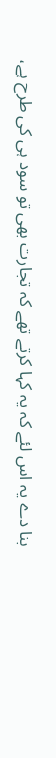بنا دے یہ اس لئے کہ یہ کہا کرتے تھے کہ تجارت بھی تو سود ہی کی طرح ہے،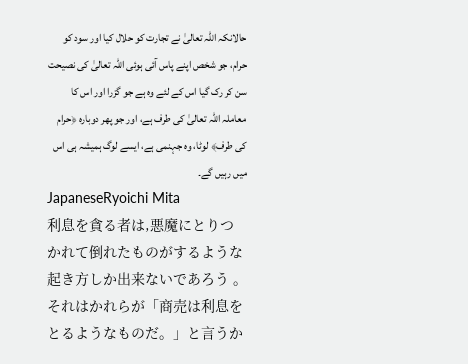حالانکہ اللہ تعالیٰ نے تجارت کو حلال کیا اور سود کو حرام، جو شخص اپنے پاس آئی ہوئی اللہ تعالیٰ کی نصیحت سن کر رک گیا اس کے لئے وہ ہے جو گزرا اور اس کا معاملہ اللہ تعالیٰ کی طرف ہے، اور جو پھر دوبارہ ﴿حرام کی طرف﴾ لوٹا، وہ جہنمی ہے، ایسے لوگ ہمیشہ ہی اس میں رہیں گے۔
JapaneseRyoichi Mita
利息を貪る者は,悪魔にとりつかれて倒れたものがするような起き方しか出来ないであろう 。それはかれらが「商売は利息をとるようなものだ。」と言うか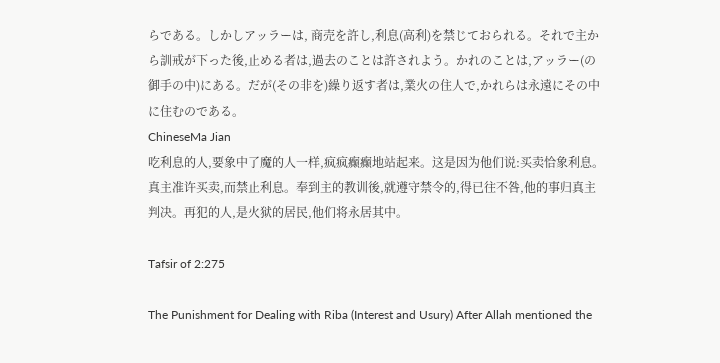らである。しかしアッラーは, 商売を許し,利息(高利)を禁じておられる。それで主から訓戒が下った後,止める者は,過去のことは許されよう。かれのことは,アッラー(の御手の中)にある。だが(その非を)繰り返す者は,業火の住人で,かれらは永遠にその中に住むのである。
ChineseMa Jian
吃利息的人,要象中了魔的人一样,疯疯癫癫地站起来。这是因为他们说:买卖恰象利息。真主准许买卖,而禁止利息。奉到主的教训後,就遵守禁令的,得已往不咎,他的事归真主判决。再犯的人,是火狱的居民,他们将永居其中。

Tafsir of 2:275

The Punishment for Dealing with Riba (Interest and Usury) After Allah mentioned the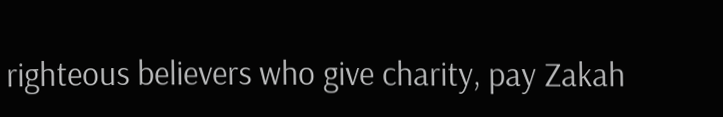righteous believers who give charity, pay Zakah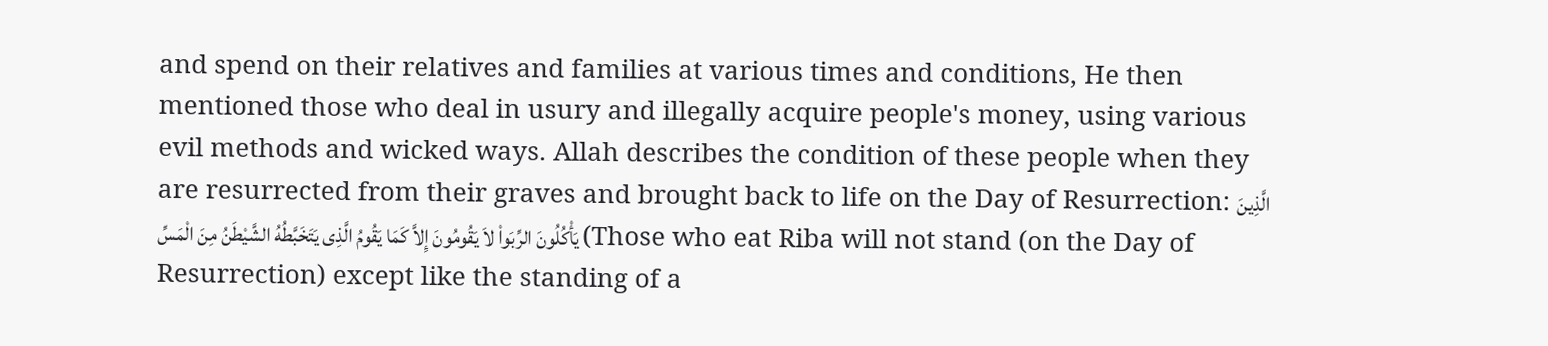and spend on their relatives and families at various times and conditions, He then mentioned those who deal in usury and illegally acquire people's money, using various evil methods and wicked ways. Allah describes the condition of these people when they are resurrected from their graves and brought back to life on the Day of Resurrection: الَّذِينَ يَأْكُلُونَ الرِّبَواْ لاَ يَقُومُونَ إِلاَّ كَمَا يَقُومُ الَّذِى يَتَخَبَّطُهُ الشَّيْطَنُ مِنَ الْمَسِّ (Those who eat Riba will not stand (on the Day of Resurrection) except like the standing of a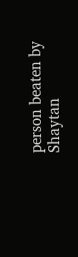person beaten by Shaytan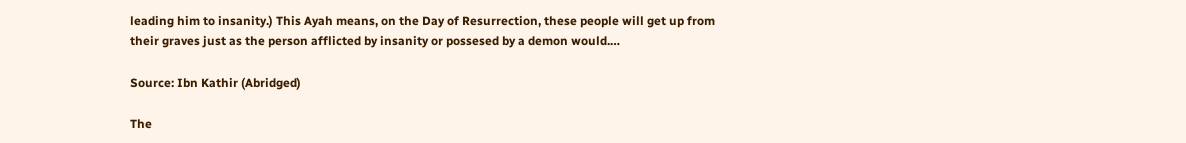leading him to insanity.) This Ayah means, on the Day of Resurrection, these people will get up from their graves just as the person afflicted by insanity or possesed by a demon would.…

Source: Ibn Kathir (Abridged)

The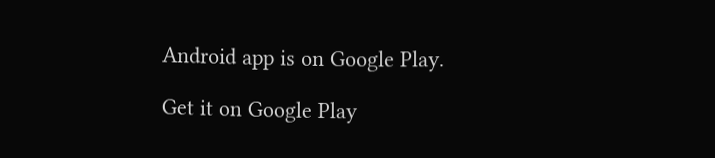Android app is on Google Play.

Get it on Google Play